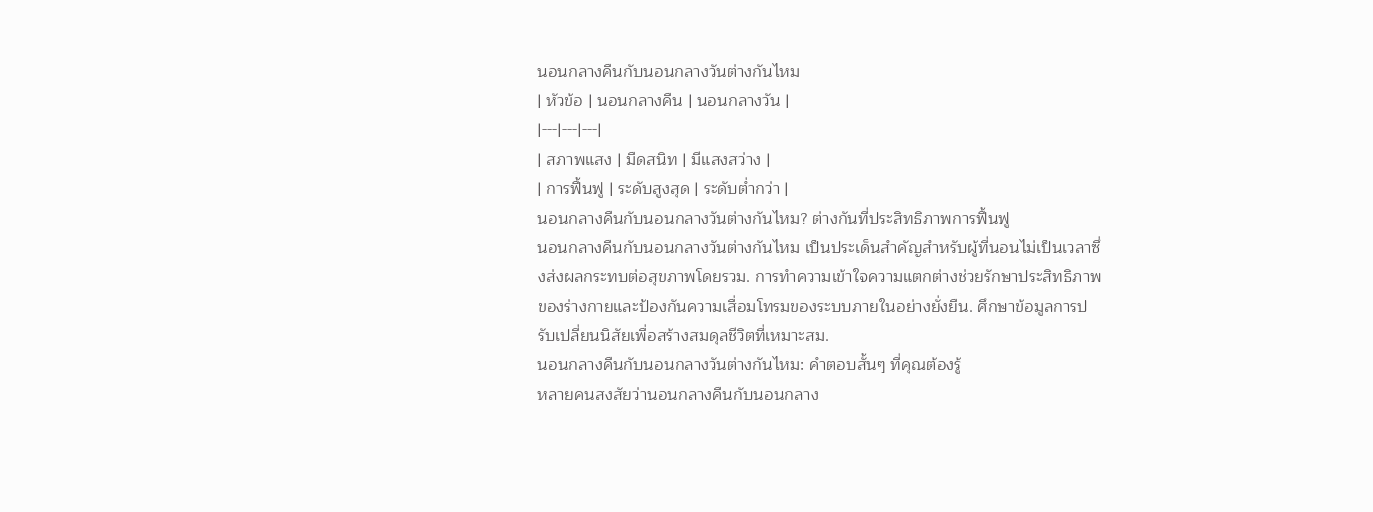นอนกลางคืนกับนอนกลางวันต่างกันไหม
| หัวข้อ | นอนกลางคืน | นอนกลางวัน |
|---|---|---|
| สภาพแสง | มืดสนิท | มีแสงสว่าง |
| การฟื้นฟู | ระดับสูงสุด | ระดับต่ำกว่า |
นอนกลางคืนกับนอนกลางวันต่างกันไหม? ต่างกันที่ประสิทธิภาพการฟื้นฟู
นอนกลางคืนกับนอนกลางวันต่างกันไหม เป็นประเด็นสำคัญสำหรับผู้ที่นอนไม่เป็นเวลาซึ่งส่งผลกระทบต่อสุขภาพโดยรวม. การทำความเข้าใจความแตกต่างช่วยรักษาประสิทธิภาพของร่างกายและป้องกันความเสื่อมโทรมของระบบภายในอย่างยั่งยืน. ศึกษาข้อมูลการปรับเปลี่ยนนิสัยเพื่อสร้างสมดุลชีวิตที่เหมาะสม.
นอนกลางคืนกับนอนกลางวันต่างกันไหม: คำตอบสั้นๆ ที่คุณต้องรู้
หลายคนสงสัยว่านอนกลางคืนกับนอนกลาง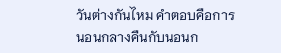วันต่างกันไหม คำตอบคือการนอนกลางคืนกับนอนก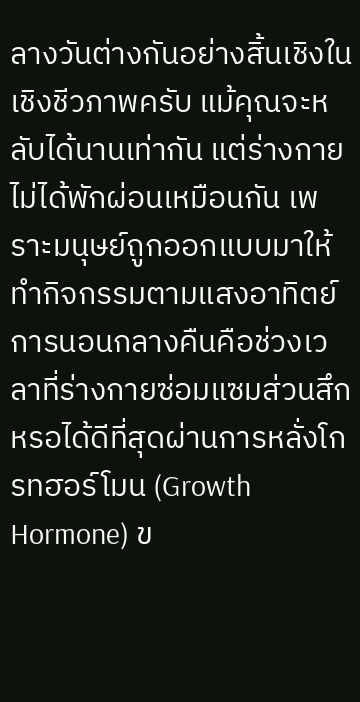ลางวันต่างกันอย่างสิ้นเชิงในเชิงชีวภาพครับ แม้คุณจะหลับได้นานเท่ากัน แต่ร่างกายไม่ได้พักผ่อนเหมือนกัน เพราะมนุษย์ถูกออกแบบมาให้ทำกิจกรรมตามแสงอาทิตย์ การนอนกลางคืนคือช่วงเวลาที่ร่างกายซ่อมแซมส่วนสึกหรอได้ดีที่สุดผ่านการหลั่งโกรทฮอร์โมน (Growth Hormone) ข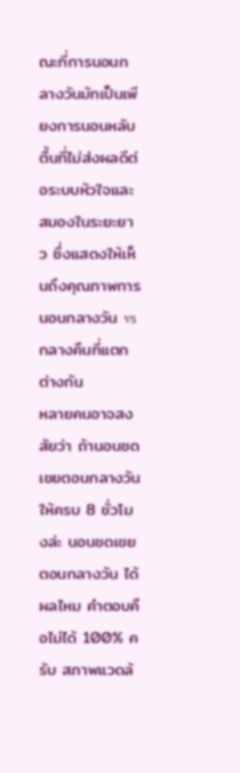ณะที่การนอนกลางวันมักเป็นเพียงการนอนหลับตื้นที่ไม่ส่งผลดีต่อระบบหัวใจและสมองในระยะยาว ซึ่งแสดงให้เห็นถึงคุณภาพการนอนกลางวัน vs กลางคืนที่แตกต่างกัน
หลายคนอาจสงสัยว่า ถ้านอนชดเชยตอนกลางวันให้ครบ 8 ชั่วโมงล่ะ นอนชดเชยตอนกลางวัน ได้ผลไหม คำตอบคือไม่ได้ 100% ครับ สภาพแวดล้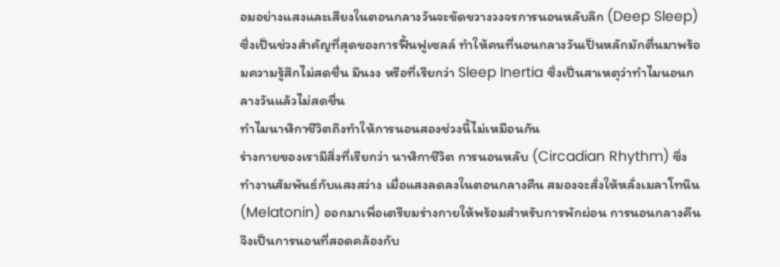อมอย่างแสงและเสียงในตอนกลางวันจะขัดขวางวงจรการนอนหลับลึก (Deep Sleep) ซึ่งเป็นช่วงสำคัญที่สุดของการฟื้นฟูเซลล์ ทำให้คนที่นอนกลางวันเป็นหลักมักตื่นมาพร้อมความรู้สึกไม่สดชื่น มึนงง หรือที่เรียกว่า Sleep Inertia ซึ่งเป็นสาเหตุว่าทําไมนอนกลางวันแล้วไม่สดชื่น
ทำไมนาฬิกาชีวิตถึงทำให้การนอนสองช่วงนี้ไม่เหมือนกัน
ร่างกายของเรามีสิ่งที่เรียกว่า นาฬิกาชีวิต การนอนหลับ (Circadian Rhythm) ซึ่งทำงานสัมพันธ์กับแสงสว่าง เมื่อแสงลดลงในตอนกลางคืน สมองจะสั่งให้หลั่งเมลาโทนิน (Melatonin) ออกมาเพื่อเตรียมร่างกายให้พร้อมสำหรับการพักผ่อน การนอนกลางคืนจึงเป็นการนอนที่สอดคล้องกับ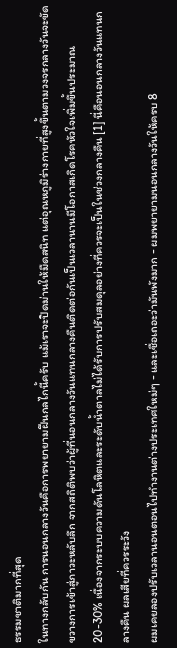ธรรมชาติมากที่สุด
ในทางกลับกัน การนอนกลางวันคือการพยายามฝืนกลไกนี้ครับ แม้เราจะปิดม่านให้มืดสนิท แต่อุณหภูมิร่างกายที่สูงขึ้นตามวงจรกลางวันจะขัดขวางการเข้าสู่ภาวะหลับลึก จากสถิติพบว่าผู้ที่นอนกลางวันแทนกลางคืนติดต่อกันเป็นเวลานานมีโอกาสเกิดโรคหัวใจเพิ่มขึ้นประมาณ 20-30% เนื่องจากระบบความดันโลหิตและระดับน้ำตาลไม่ได้รับการปรับสมดุลอย่างที่ควรจะเป็นในช่วงกลางคืน [1] นี่คือนอนกลางวันแทนกลางคืน ผลเสียที่ควรระวัง
ผมเคยลองปรับเวลานอนตอนไปทำงานต่างประเทศใหม่ๆ - และเชื่อเถอะว่ามันพังมาก - ผมพยายามนอนกลางวันให้ครบ 8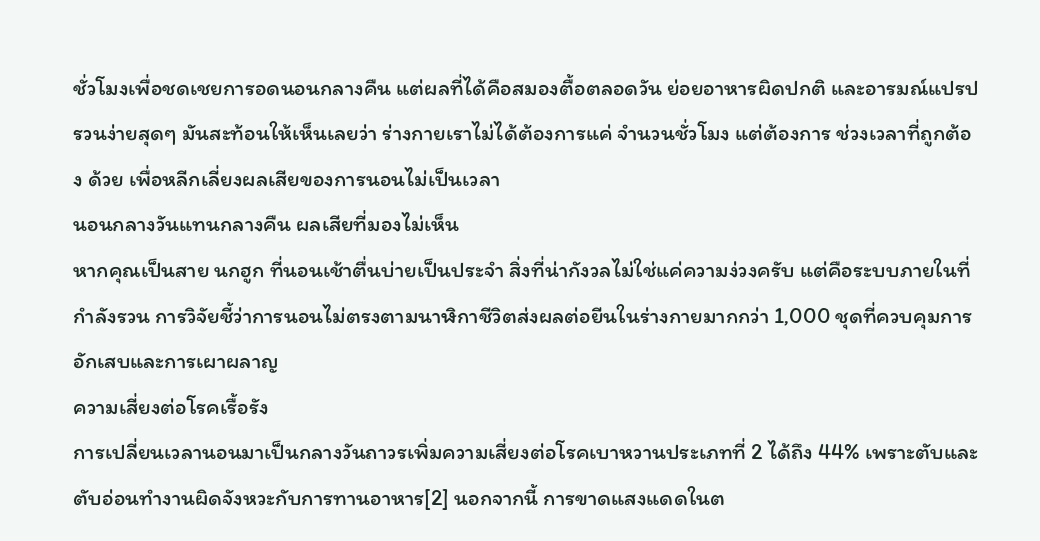ชั่วโมงเพื่อชดเชยการอดนอนกลางคืน แต่ผลที่ได้คือสมองตื้อตลอดวัน ย่อยอาหารผิดปกติ และอารมณ์แปรปรวนง่ายสุดๆ มันสะท้อนให้เห็นเลยว่า ร่างกายเราไม่ได้ต้องการแค่ จำนวนชั่วโมง แต่ต้องการ ช่วงเวลาที่ถูกต้อง ด้วย เพื่อหลีกเลี่ยงผลเสียของการนอนไม่เป็นเวลา
นอนกลางวันแทนกลางคืน ผลเสียที่มองไม่เห็น
หากคุณเป็นสาย นกฮูก ที่นอนเช้าตื่นบ่ายเป็นประจำ สิ่งที่น่ากังวลไม่ใช่แค่ความง่วงครับ แต่คือระบบภายในที่กำลังรวน การวิจัยชี้ว่าการนอนไม่ตรงตามนาฬิกาชีวิตส่งผลต่อยีนในร่างกายมากกว่า 1,000 ชุดที่ควบคุมการอักเสบและการเผาผลาญ
ความเสี่ยงต่อโรคเรื้อรัง
การเปลี่ยนเวลานอนมาเป็นกลางวันถาวรเพิ่มความเสี่ยงต่อโรคเบาหวานประเภทที่ 2 ได้ถึง 44% เพราะตับและตับอ่อนทำงานผิดจังหวะกับการทานอาหาร[2] นอกจากนี้ การขาดแสงแดดในต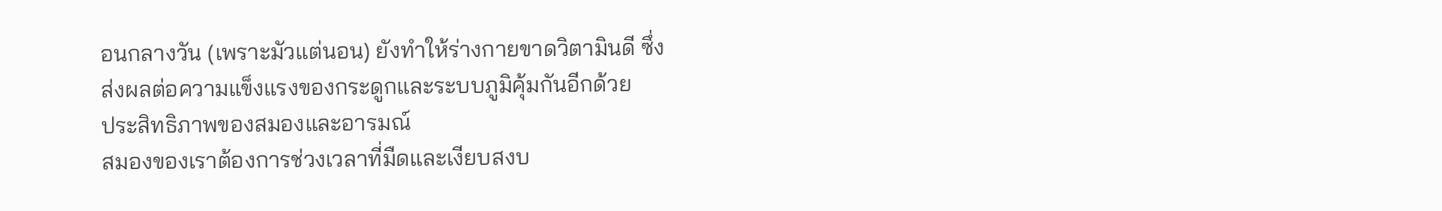อนกลางวัน (เพราะมัวแต่นอน) ยังทำให้ร่างกายขาดวิตามินดี ซึ่งส่งผลต่อความแข็งแรงของกระดูกและระบบภูมิคุ้มกันอีกด้วย
ประสิทธิภาพของสมองและอารมณ์
สมองของเราต้องการช่วงเวลาที่มืดและเงียบสงบ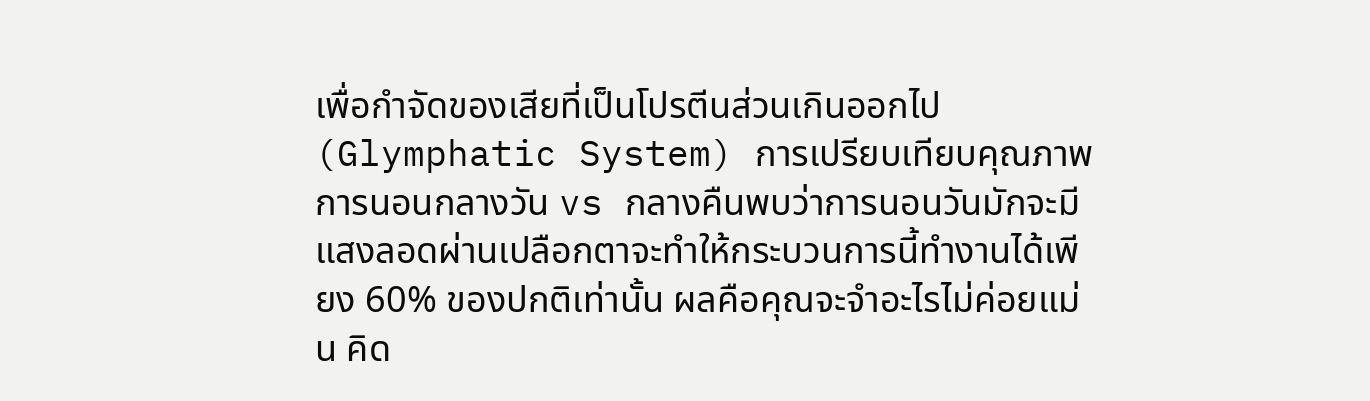เพื่อกำจัดของเสียที่เป็นโปรตีนส่วนเกินออกไป (Glymphatic System) การเปรียบเทียบคุณภาพการนอนกลางวัน vs กลางคืนพบว่าการนอนวันมักจะมีแสงลอดผ่านเปลือกตาจะทำให้กระบวนการนี้ทำงานได้เพียง 60% ของปกติเท่านั้น ผลคือคุณจะจำอะไรไม่ค่อยแม่น คิด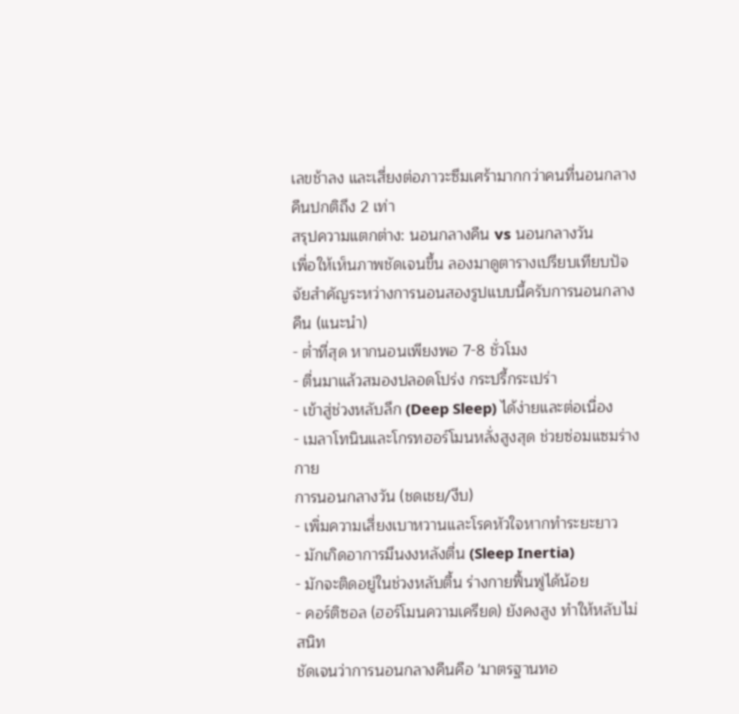เลขช้าลง และเสี่ยงต่อภาวะซึมเศร้ามากกว่าคนที่นอนกลางคืนปกติถึง 2 เท่า
สรุปความแตกต่าง: นอนกลางคืน vs นอนกลางวัน
เพื่อให้เห็นภาพชัดเจนขึ้น ลองมาดูตารางเปรียบเทียบปัจจัยสำคัญระหว่างการนอนสองรูปแบบนี้ครับการนอนกลางคืน (แนะนำ)
- ต่ำที่สุด หากนอนเพียงพอ 7-8 ชั่วโมง
- ตื่นมาแล้วสมองปลอดโปร่ง กระปรี้กระเปร่า
- เข้าสู่ช่วงหลับลึก (Deep Sleep) ได้ง่ายและต่อเนื่อง
- เมลาโทนินและโกรทฮอร์โมนหลั่งสูงสุด ช่วยซ่อมแซมร่างกาย
การนอนกลางวัน (ชดเชย/งีบ)
- เพิ่มความเสี่ยงเบาหวานและโรคหัวใจหากทำระยะยาว
- มักเกิดอาการมึนงงหลังตื่น (Sleep Inertia)
- มักจะติดอยู่ในช่วงหลับตื้น ร่างกายฟื้นฟูได้น้อย
- คอร์ติซอล (ฮอร์โมนความเครียด) ยังคงสูง ทำให้หลับไม่สนิท
ชัดเจนว่าการนอนกลางคืนคือ 'มาตรฐานทอ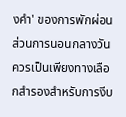งคำ' ของการพักผ่อน ส่วนการนอนกลางวันควรเป็นเพียงทางเลือกสำรองสำหรับการงีบ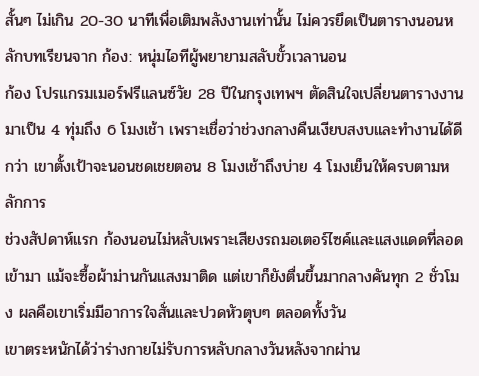สั้นๆ ไม่เกิน 20-30 นาทีเพื่อเติมพลังงานเท่านั้น ไม่ควรยึดเป็นตารางนอนหลักบทเรียนจาก ก้อง: หนุ่มไอทีผู้พยายามสลับขั้วเวลานอน
ก้อง โปรแกรมเมอร์ฟรีแลนซ์วัย 28 ปีในกรุงเทพฯ ตัดสินใจเปลี่ยนตารางงานมาเป็น 4 ทุ่มถึง 6 โมงเช้า เพราะเชื่อว่าช่วงกลางคืนเงียบสงบและทำงานได้ดีกว่า เขาตั้งเป้าจะนอนชดเชยตอน 8 โมงเช้าถึงบ่าย 4 โมงเย็นให้ครบตามหลักการ
ช่วงสัปดาห์แรก ก้องนอนไม่หลับเพราะเสียงรถมอเตอร์ไซค์และแสงแดดที่ลอดเข้ามา แม้จะซื้อผ้าม่านกันแสงมาติด แต่เขาก็ยังตื่นขึ้นมากลางคันทุก 2 ชั่วโมง ผลคือเขาเริ่มมีอาการใจสั่นและปวดหัวตุบๆ ตลอดทั้งวัน
เขาตระหนักได้ว่าร่างกายไม่รับการหลับกลางวันหลังจากผ่าน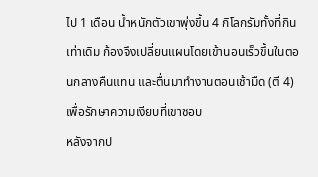ไป 1 เดือน น้ำหนักตัวเขาพุ่งขึ้น 4 กิโลกรัมทั้งที่กินเท่าเดิม ก้องจึงเปลี่ยนแผนโดยเข้านอนเร็วขึ้นในตอนกลางคืนแทน และตื่นมาทำงานตอนเช้ามืด (ตี 4) เพื่อรักษาความเงียบที่เขาชอบ
หลังจากป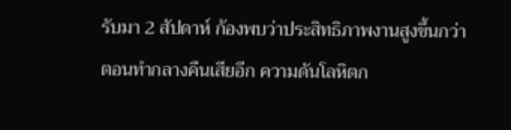รับมา 2 สัปดาห์ ก้องพบว่าประสิทธิภาพงานสูงขึ้นกว่าตอนทำกลางคืนเสียอีก ความดันโลหิตก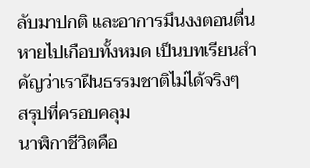ลับมาปกติ และอาการมึนงงตอนตื่นหายไปเกือบทั้งหมด เป็นบทเรียนสำคัญว่าเราฝืนธรรมชาติไม่ได้จริงๆ
สรุปที่ครอบคลุม
นาฬิกาชีวิตคือ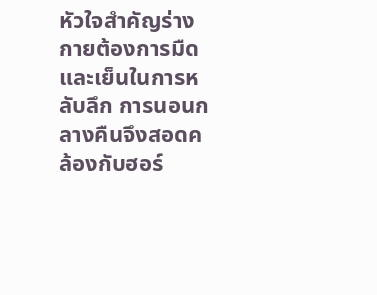หัวใจสำคัญร่างกายต้องการมืดและเย็นในการหลับลึก การนอนกลางคืนจึงสอดคล้องกับฮอร์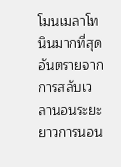โมนเมลาโทนินมากที่สุด
อันตรายจากการสลับเวลานอนระยะยาวการนอน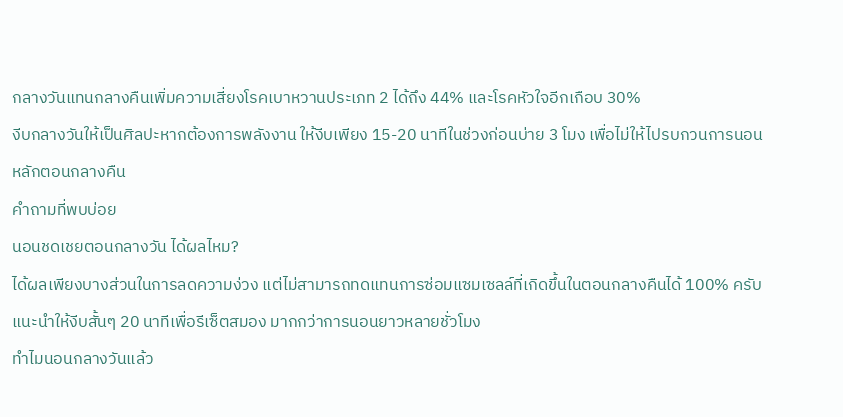กลางวันแทนกลางคืนเพิ่มความเสี่ยงโรคเบาหวานประเภท 2 ได้ถึง 44% และโรคหัวใจอีกเกือบ 30%
งีบกลางวันให้เป็นศิลปะหากต้องการพลังงาน ให้งีบเพียง 15-20 นาทีในช่วงก่อนบ่าย 3 โมง เพื่อไม่ให้ไปรบกวนการนอนหลักตอนกลางคืน
คำถามที่พบบ่อย
นอนชดเชยตอนกลางวัน ได้ผลไหม?
ได้ผลเพียงบางส่วนในการลดความง่วง แต่ไม่สามารถทดแทนการซ่อมแซมเซลล์ที่เกิดขึ้นในตอนกลางคืนได้ 100% ครับ แนะนำให้งีบสั้นๆ 20 นาทีเพื่อรีเซ็ตสมอง มากกว่าการนอนยาวหลายชั่วโมง
ทำไมนอนกลางวันแล้ว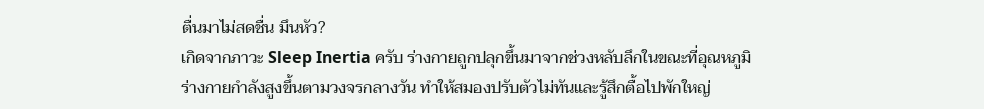ตื่นมาไม่สดชื่น มึนหัว?
เกิดจากภาวะ Sleep Inertia ครับ ร่างกายถูกปลุกขึ้นมาจากช่วงหลับลึกในขณะที่อุณหภูมิร่างกายกำลังสูงขึ้นตามวงจรกลางวัน ทำให้สมองปรับตัวไม่ทันและรู้สึกตื้อไปพักใหญ่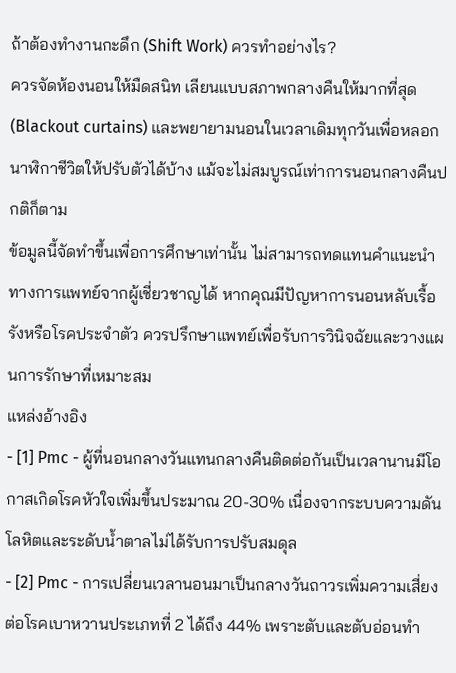ถ้าต้องทำงานกะดึก (Shift Work) ควรทำอย่างไร?
ควรจัดห้องนอนให้มืดสนิท เลียนแบบสภาพกลางคืนให้มากที่สุด (Blackout curtains) และพยายามนอนในเวลาเดิมทุกวันเพื่อหลอกนาฬิกาชีวิตให้ปรับตัวได้บ้าง แม้จะไม่สมบูรณ์เท่าการนอนกลางคืนปกติก็ตาม
ข้อมูลนี้จัดทำขึ้นเพื่อการศึกษาเท่านั้น ไม่สามารถทดแทนคำแนะนำทางการแพทย์จากผู้เชี่ยวชาญได้ หากคุณมีปัญหาการนอนหลับเรื้อรังหรือโรคประจำตัว ควรปรึกษาแพทย์เพื่อรับการวินิจฉัยและวางแผนการรักษาที่เหมาะสม
แหล่งอ้างอิง
- [1] Pmc - ผู้ที่นอนกลางวันแทนกลางคืนติดต่อกันเป็นเวลานานมีโอกาสเกิดโรคหัวใจเพิ่มขึ้นประมาณ 20-30% เนื่องจากระบบความดันโลหิตและระดับน้ำตาลไม่ได้รับการปรับสมดุล
- [2] Pmc - การเปลี่ยนเวลานอนมาเป็นกลางวันถาวรเพิ่มความเสี่ยงต่อโรคเบาหวานประเภทที่ 2 ได้ถึง 44% เพราะตับและตับอ่อนทำ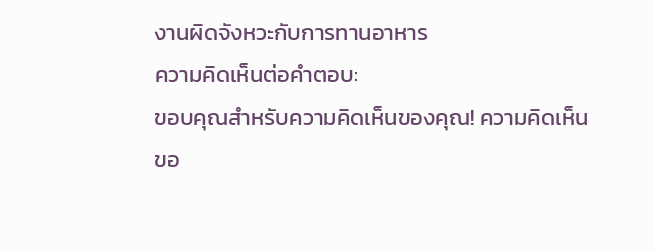งานผิดจังหวะกับการทานอาหาร
ความคิดเห็นต่อคำตอบ:
ขอบคุณสำหรับความคิดเห็นของคุณ! ความคิดเห็นขอ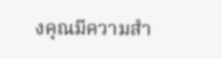งคุณมีความสำ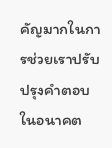คัญมากในการช่วยเราปรับปรุงคำตอบในอนาคต